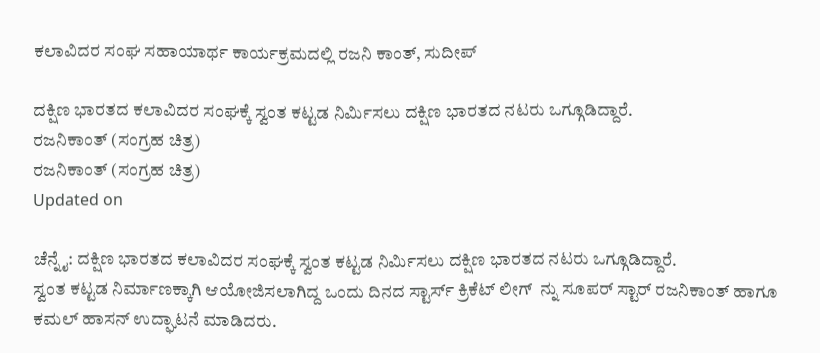ಕಲಾವಿದರ ಸಂಘ ಸಹಾಯಾರ್ಥ ಕಾರ್ಯಕ್ರಮದಲ್ಲಿ ರಜನಿ ಕಾಂತ್, ಸುದೀಪ್

ದಕ್ಷಿಣ ಭಾರತದ ಕಲಾವಿದರ ಸಂಘಕ್ಕೆ ಸ್ವಂತ ಕಟ್ಟಡ ನಿರ್ಮಿಸಲು ದಕ್ಷಿಣ ಭಾರತದ ನಟರು ಒಗ್ಗೂಡಿದ್ದಾರೆ.
ರಜನಿಕಾಂತ್ (ಸಂಗ್ರಹ ಚಿತ್ರ)
ರಜನಿಕಾಂತ್ (ಸಂಗ್ರಹ ಚಿತ್ರ)
Updated on

ಚೆನ್ನೈ: ದಕ್ಷಿಣ ಭಾರತದ ಕಲಾವಿದರ ಸಂಘಕ್ಕೆ ಸ್ವಂತ ಕಟ್ಟಡ ನಿರ್ಮಿಸಲು ದಕ್ಷಿಣ ಭಾರತದ ನಟರು ಒಗ್ಗೂಡಿದ್ದಾರೆ.
ಸ್ವಂತ ಕಟ್ಟಡ ನಿರ್ಮಾಣಕ್ಕಾಗಿ ಆಯೋಜಿಸಲಾಗಿದ್ದ ಒಂದು ದಿನದ ಸ್ಟಾರ್ಸ್ ಕ್ರಿಕೆಟ್ ಲೀಗ್  ನ್ನು ಸೂಪರ್ ಸ್ಟಾರ್ ರಜನಿಕಾಂತ್ ಹಾಗೂ ಕಮಲ್ ಹಾಸನ್ ಉದ್ಘಾಟನೆ ಮಾಡಿದರು.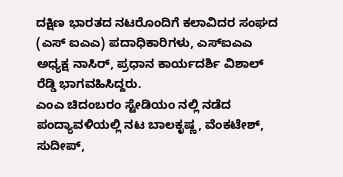ದಕ್ಷಿಣ ಭಾರತದ ನಟರೊಂದಿಗೆ ಕಲಾವಿದರ ಸಂಘದ (ಎಸ್ ಐಎಎ) ಪದಾಧಿಕಾರಿಗಳು, ಎಸ್ಐಎಎ ಅಧ್ಯಕ್ಷ ನಾಸಿರ್, ಪ್ರಧಾನ ಕಾರ್ಯದರ್ಶಿ ವಿಶಾಲ್ ರೆಡ್ಡಿ ಭಾಗವಹಿಸಿದ್ದರು.
ಎಂಎ ಚಿದಂಬರಂ ಸ್ಟೇಡಿಯಂ ನಲ್ಲಿ ನಡೆದ ಪಂದ್ಯಾವಳಿಯಲ್ಲಿ ನಟ ಬಾಲಕೃಷ್ಣ, ವೆಂಕಟೇಶ್, ಸುದೀಪ್,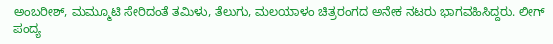ಅಂಬರೀಶ್, ಮಮ್ಮೂಟಿ ಸೇರಿದಂತೆ ತಮಿಳು, ತೆಲುಗು, ಮಲಯಾಳಂ ಚಿತ್ರರಂಗದ ಅನೇಕ ನಟರು ಭಾಗವಹಿಸಿದ್ದರು. ಲೀಗ್ ಪಂದ್ಯ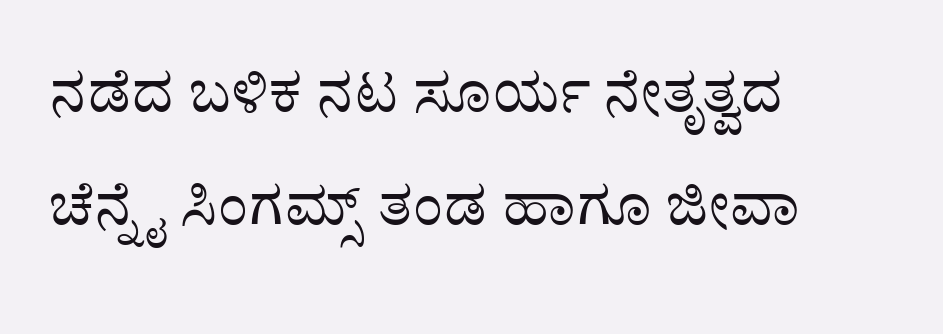ನಡೆದ ಬಳಿಕ ನಟ ಸೂರ್ಯ ನೇತೃತ್ವದ ಚೆನ್ನೈ ಸಿಂಗಮ್ಸ್ ತಂಡ ಹಾಗೂ ಜೀವಾ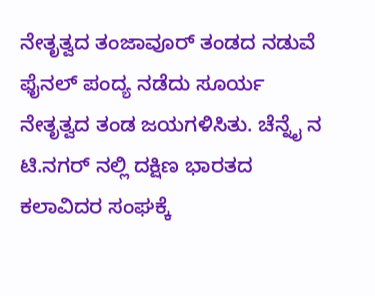ನೇತೃತ್ವದ ತಂಜಾವೂರ್ ತಂಡದ ನಡುವೆ ಫೈನಲ್ ಪಂದ್ಯ ನಡೆದು ಸೂರ್ಯ ನೇತೃತ್ವದ ತಂಡ ಜಯಗಳಿಸಿತು. ಚೆನ್ನೈ ನ ಟಿ.ನಗರ್ ನಲ್ಲಿ ದಕ್ಷಿಣ ಭಾರತದ ಕಲಾವಿದರ ಸಂಘಕ್ಕೆ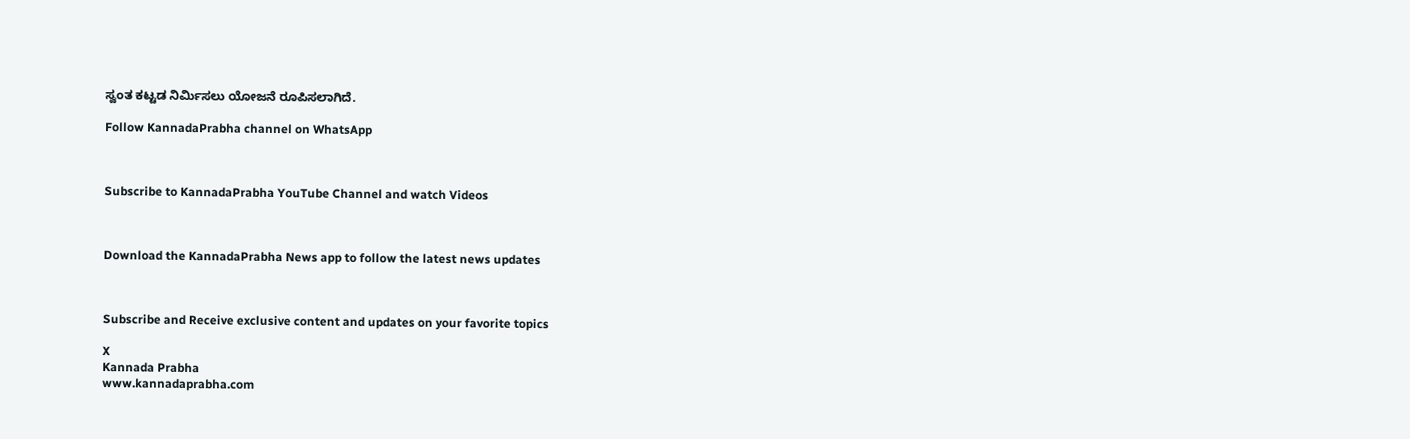ಸ್ವಂತ ಕಟ್ಟಡ ನಿರ್ಮಿಸಲು ಯೋಜನೆ ರೂಪಿಸಲಾಗಿದೆ.

Follow KannadaPrabha channel on WhatsApp



Subscribe to KannadaPrabha YouTube Channel and watch Videos



Download the KannadaPrabha News app to follow the latest news updates



Subscribe and Receive exclusive content and updates on your favorite topics

X
Kannada Prabha
www.kannadaprabha.com